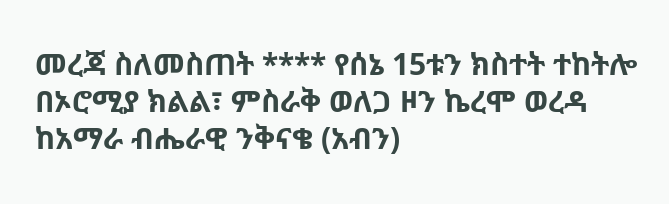መረጃ ስለመስጠት **** የሰኔ 15ቱን ክስተት ተከትሎ በኦሮሚያ ክልል፣ ምስራቅ ወለጋ ዞን ኬረሞ ወረዳ ከአማራ ብሔራዊ ንቅናቄ (አብን)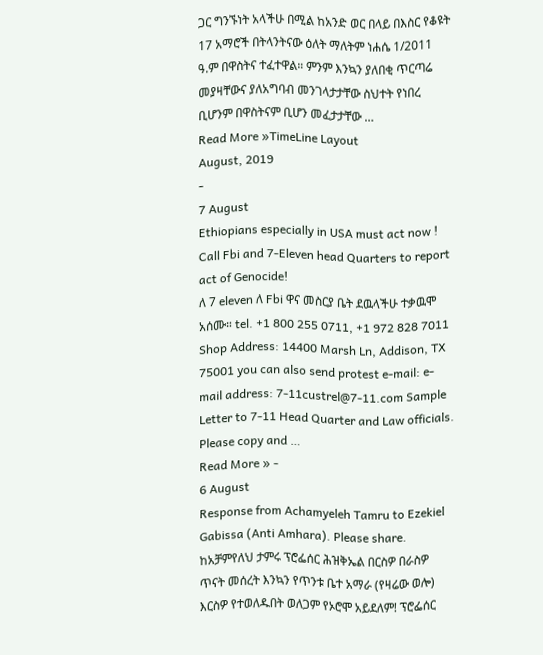ጋር ግንኙነት አላችሁ በሚል ከአንድ ወር በላይ በእስር የቆዩት 17 አማሮች በትላንትናው ዕለት ማለትም ነሐሴ 1/2011 ዓ.ም በዋስትና ተፈተዋል። ምንም እንኳን ያለበቂ ጥርጣሬ መያዛቸውና ያለአግባብ መንገላታታቸው ስህተት የነበረ ቢሆንም በዋስትናም ቢሆን መፈታታቸው …
Read More »TimeLine Layout
August, 2019
-
7 August
Ethiopians especially in USA must act now ! Call Fbi and 7-Eleven head Quarters to report act of Genocide!
ለ 7 eleven ለ Fbi ዋና መስርያ ቤት ደዉላችሁ ተቃዉሞ አሰሙ። tel. +1 800 255 0711, +1 972 828 7011 Shop Address: 14400 Marsh Ln, Addison, TX 75001 you can also send protest e-mail: e-mail address: 7-11custrel@7-11.com Sample Letter to 7-11 Head Quarter and Law officials. Please copy and …
Read More » -
6 August
Response from Achamyeleh Tamru to Ezekiel Gabissa (Anti Amhara). Please share.
ከአቻምየለህ ታምሩ ፕሮፌሰር ሕዝቅኤል በርስዎ በራስዎ ጥናት መሰረት እንኳን የጥንቱ ቤተ አማራ (የዛሬው ወሎ) እርስዎ የተወለዱበት ወለጋም የኦሮሞ አይደለም! ፕሮፌሰር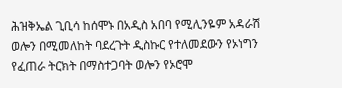ሕዝቅኤል ጊቢሳ ከሰሞኑ በአዲስ አበባ የሚሊንዬም አዳራሽ ወሎን በሚመለከት ባደረጉት ዲስኩር የተለመደውን የኦነግን የፈጠራ ትርክት በማስተጋባት ወሎን የኦሮሞ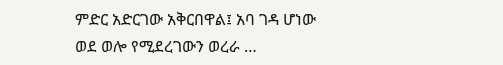ምድር አድርገው አቅርበዋል፤ አባ ገዳ ሆነው ወደ ወሎ የሚደረገውን ወረራ …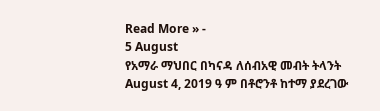Read More » -
5 August
የአማራ ማህበር በካናዳ ለሰብአዊ መብት ትላንት August 4, 2019 ዓ ም በቶሮንቶ ከተማ ያደረገው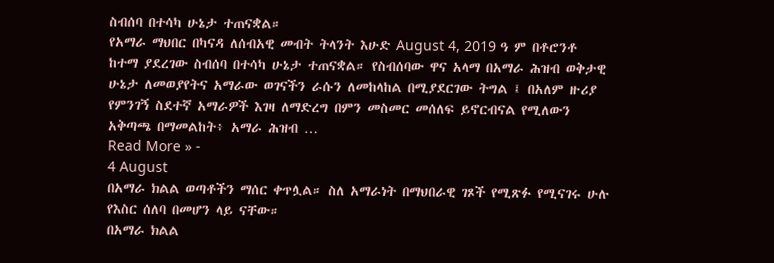ስብሰባ በተሳካ ሁኔታ ተጠናቋል።
የአማራ ማህበር በካናዳ ለሰብአዊ መብት ትላንት እሁድ August 4, 2019 ዓ ም በቶሮንቶ ከተማ ያደረገው ስብሰባ በተሳካ ሁኔታ ተጠናቋል። የስብሰባው ዋና አላማ በአማራ ሕዝብ ወቅታዊ ሁኔታ ለመወያየትና አማራው ወገናችን ራሱን ለመከላከል በሚያደርገው ትግል ፤ በአለም ዙሪያ የምንገኝ ስደተኛ አማራዎች እገዛ ለማድረግ በምን መስመር መሰለፍ ይኖርብናል የሚለውን አቅጣጫ በማመልከት፥ አማራ ሕዝብ …
Read More » -
4 August
በአማራ ክልል ወጣቶችን ማሰር ቀጥሏል። ስለ አማራነት በማህበራዊ ገጾች የሚጽፉ የሚናገሩ ሁሉ የእስር ሰለባ በመሆን ላይ ናቸው።
በአማራ ክልል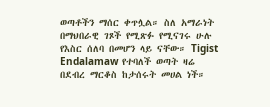ወጣቶችን ማሰር ቀጥሏል። ስለ አማራነት በማህበራዊ ገጾች የሚጽፉ የሚናገሩ ሁሉ የእስር ሰለባ በመሆን ላይ ናቸው። Tigist Endalamaw የተባለች ወጣት ዛሬ በደብረ ማርቆስ ከታሰሩት መሀል ነች።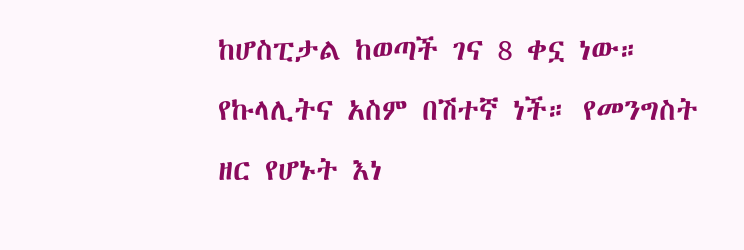ከሆስፒታል ከወጣች ገና 8 ቀኗ ነው። የኩላሊትና አስም በሽተኛ ነች። የመንግስት ዘር የሆኑት እነ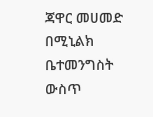ጃዋር መሀመድ በሚኒልክ ቤተመንግስት ውስጥ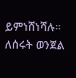ይምነሸነሻሉ። ለሰሩት ወንጀል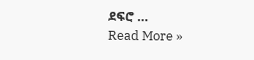ደፍሮ …
Read More »